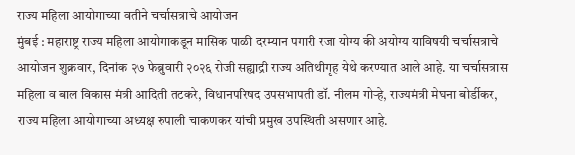राज्य महिला आयोगाच्या वतीने चर्चासत्राचे आयोजन
मुंबई : महाराष्ट्र राज्य महिला आयोगाकडून मासिक पाळी दरम्यान पगारी रजा योग्य की अयोग्य याविषयी चर्चासत्राचे आयोजन शुक्रवार, दिनांक २७ फेब्रुवारी २०२६ रोजी सह्याद्री राज्य अतिथीगृह येथे करण्यात आले आहे. या चर्चासत्रास महिला व बाल विकास मंत्री आदिती तटकरे, विधानपरिषद उपसभापती डॉ. नीलम गोऱ्हे, राज्यमंत्री मेघना बोर्डीकर, राज्य महिला आयोगाच्या अध्यक्ष रुपाली चाकणकर यांची प्रमुख उपस्थिती असणार आहे.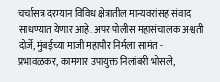चर्चासत्र दरम्यान विविध क्षेत्रातील मान्यवरांसह संवाद साधण्यात येणार आहे. अपर पोलीस महासंचालक अश्वती दोर्जे, मुंबईच्या माजी महापौर निर्मला सामंत - प्रभावळकर, कामगार उपायुक्त निलांबरी भोसले,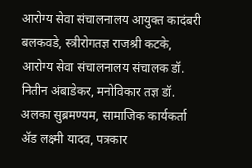आरोग्य सेवा संचालनालय आयुक्त कादंबरी बलकवडे, स्त्रीरोगतज्ञ राजश्री कटके, आरोग्य सेवा संचालनालय संचालक डॉ. नितीन अंबाडेकर, मनोविकार तज्ञ डॉ. अलका सुब्रमण्यम, सामाजिक कार्यकर्ता ॲड लक्ष्मी यादव, पत्रकार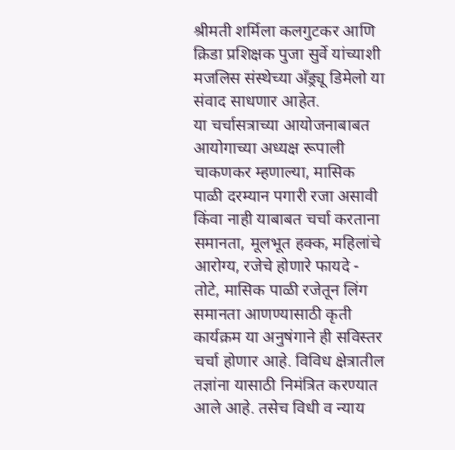श्रीमती शर्मिला कलगुटकर आणि क्रिडा प्रशिक्षक पुजा सुर्वे यांच्याशी मजलिस संस्थेच्या अँड्र्यू डिमेलो या संवाद साधणार आहेत.
या चर्चासत्राच्या आयोजनाबाबत आयोगाच्या अध्यक्ष रूपाली चाकणकर म्हणाल्या, मासिक पाळी दरम्यान पगारी रजा असावी किंवा नाही याबाबत चर्चा करताना समानता, मूलभूत हक्क, महिलांचे आरोग्य, रजेचे होणारे फायदे - तोटे, मासिक पाळी रजेतून लिंग समानता आणण्यासाठी कृती कार्यक्रम या अनुषंगाने ही सविस्तर चर्चा होणार आहे. विविध क्षेत्रातील तज्ञांना यासाठी निमंत्रित करण्यात आले आहे. तसेच विधी व न्याय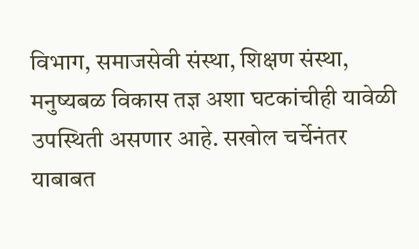विभाग, समाजसेवी संस्था, शिक्षण संस्था, मनुष्यबळ विकास तज्ञ अशा घटकांचीही यावेळी उपस्थिती असणार आहे. सखोल चर्चेनंतर याबाबत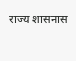राज्य शासनास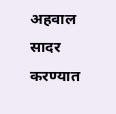अहवाल सादर करण्यात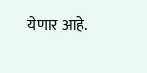येणार आहे.